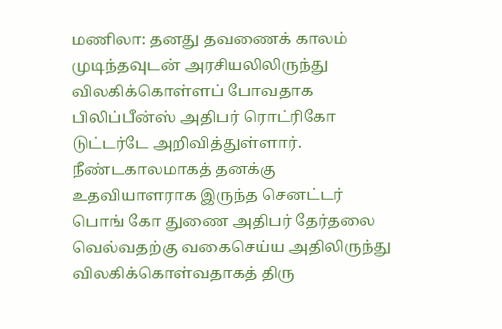மணிலா: தனது தவணைக் காலம் முடிந்தவுடன் அரசியலிலிருந்து விலகிக்கொள்ளப் போவதாக பிலிப்பீன்ஸ் அதிபர் ரொட்ரிகோ டுட்டர்டே அறிவித்துள்ளார். நீண்டகாலமாகத் தனக்கு உதவியாளராக இருந்த செனட்டர் பொங் கோ துணை அதிபர் தேர்தலை வெல்வதற்கு வகைசெய்ய அதிலிருந்து விலகிக்கொள்வதாகத் திரு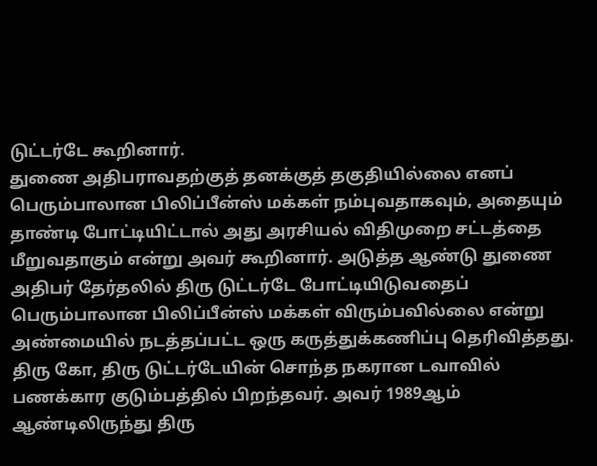டுட்டர்டே கூறினார்.
துணை அதிபராவதற்குத் தனக்குத் தகுதியில்லை எனப் பெரும்பாலான பிலிப்பீன்ஸ் மக்கள் நம்புவதாகவும், அதையும் தாண்டி போட்டியிட்டால் அது அரசியல் விதிமுறை சட்டத்தை மீறுவதாகும் என்று அவர் கூறினார். அடுத்த ஆண்டு துணை அதிபர் தேர்தலில் திரு டுட்டர்டே போட்டியிடுவதைப் பெரும்பாலான பிலிப்பீன்ஸ் மக்கள் விரும்பவில்லை என்று அண்மையில் நடத்தப்பட்ட ஒரு கருத்துக்கணிப்பு தெரிவித்தது.
திரு கோ, திரு டுட்டர்டேயின் சொந்த நகரான டவாவில் பணக்கார குடும்பத்தில் பிறந்தவர். அவர் 1989ஆம் ஆண்டிலிருந்து திரு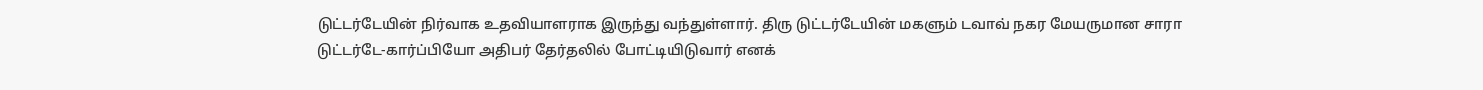டுட்டர்டேயின் நிர்வாக உதவியாளராக இருந்து வந்துள்ளார். திரு டுட்டர்டேயின் மகளும் டவாவ் நகர மேயருமான சாரா டுட்டர்டே-கார்ப்பியோ அதிபர் தேர்தலில் போட்டியிடுவார் எனக்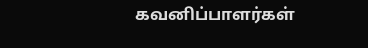கவனிப்பாளர்கள்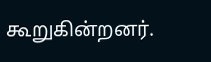கூறுகின்றனர்.